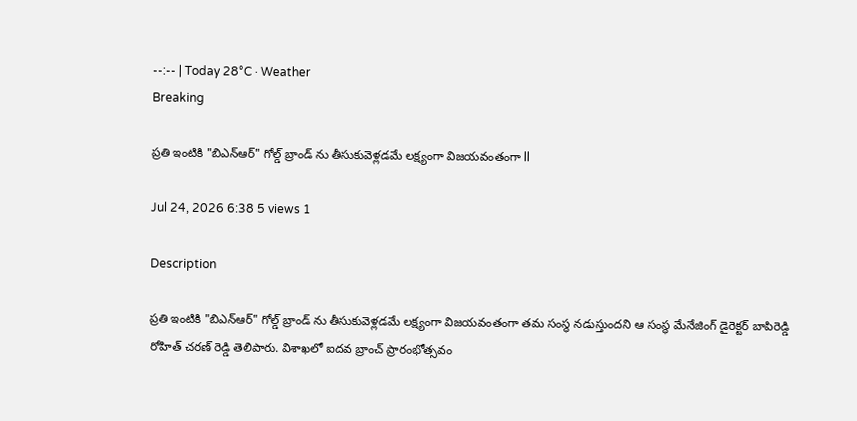--:-- | Today 28°C · Weather
Breaking

ప్రతి ఇంటికి "బిఎన్ఆర్" గోల్డ్ బ్రాండ్ ను తీసుకువెళ్లడమే లక్ష్యంగా విజయవంతంగా ll

Jul 24, 2026 6:38 5 views 1

Description

ప్రతి ఇంటికి "బిఎన్ఆర్" గోల్డ్ బ్రాండ్ ను తీసుకువెళ్లడమే లక్ష్యంగా విజయవంతంగా తమ సంస్థ నడుస్తుందని ఆ సంస్థ మేనేజింగ్ డైరెక్టర్ బాపిరెడ్డి రోహిత్ చరణ్ రెడ్డి తెలిపారు. విశాఖలో ఐదవ బ్రాంచ్ ప్రారంభోత్సవం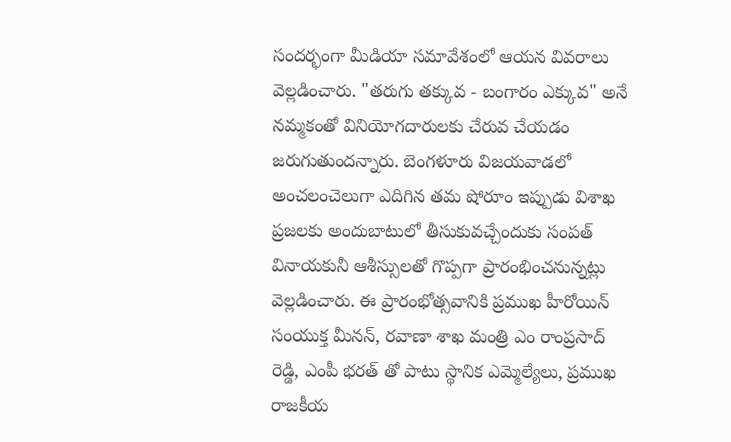సందర్భంగా మీడియా సమావేశంలో ఆయన వివరాలు వెల్లడించారు. "తరుగు తక్కువ - బంగారం ఎక్కువ" అనే నమ్మకంతో వినియోగదారులకు చేరువ చేయడం జరుగుతుందన్నారు. బెంగళూరు విజయవాడలో అంచలంచెలుగా ఎదిగిన తమ షోరూం ఇప్పుడు విశాఖ ప్రజలకు అందుబాటులో తీసుకువచ్చేందుకు సంపత్ వినాయకునీ ఆశీస్సులతో గొప్పగా ప్రారంభించనున్నట్లు వెల్లడించారు. ఈ ప్రారంభోత్సవానికి ప్రముఖ హీరోయిన్ సంయుక్త మీనన్, రవాణా శాఖ మంత్రి ఎం రాంప్రసాద్ రెడ్డి, ఎంపీ భరత్ తో పాటు స్థానిక ఎమ్మెల్యేలు, ప్రముఖ రాజకీయ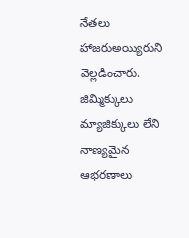నేతలు హాజరుఅయ్యిరుని వెల్లడించారు. జిమ్మిక్కులు మ్యాజిక్కులు లేని నాణ్యమైన ఆభరణాలు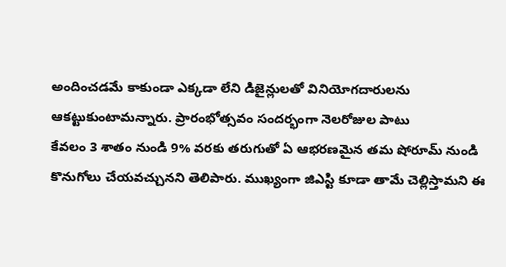అందించడమే కాకుండా ఎక్కడా లేని డిజైన్లులతో వినియోగదారులను ఆకట్టుకుంటామన్నారు. ప్రారంభోత్సవం సందర్భంగా నెలరోజుల పాటు
కేవలం 3 శాతం నుండి 9% వరకు తరుగుతో ఏ ఆభరణమైన తమ షోరూమ్ నుండి కొనుగోలు చేయవచ్చునని తెలిపారు. ముఖ్యంగా జిఎస్టి కూడా తామే చెల్లిస్తామని ఈ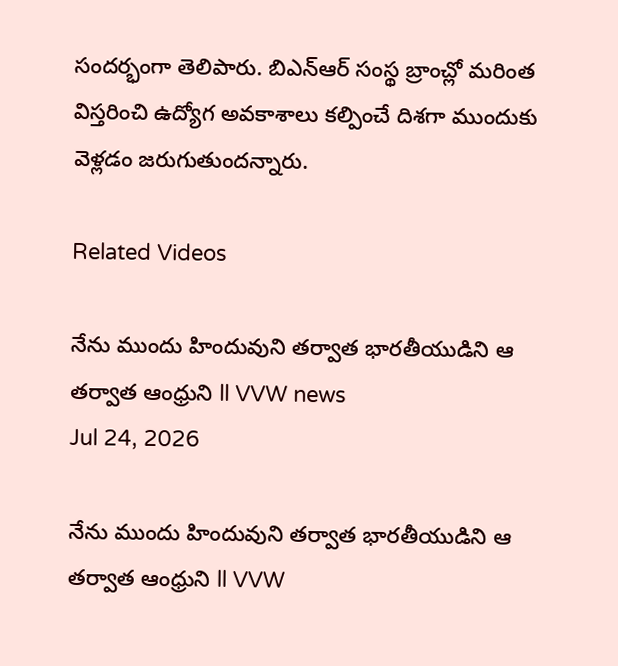సందర్భంగా తెలిపారు. బిఎన్ఆర్ సంస్థ బ్రాంచ్లో మరింత విస్తరించి ఉద్యోగ అవకాశాలు కల్పించే దిశగా ముందుకు వెళ్లడం జరుగుతుందన్నారు.

Related Videos

నేను ముందు హిందువుని తర్వాత భారతీయుడిని ఆ తర్వాత ఆంధ్రుని ll VVW news
Jul 24, 2026

నేను ముందు హిందువుని తర్వాత భారతీయుడిని ఆ తర్వాత ఆంధ్రుని ll VVW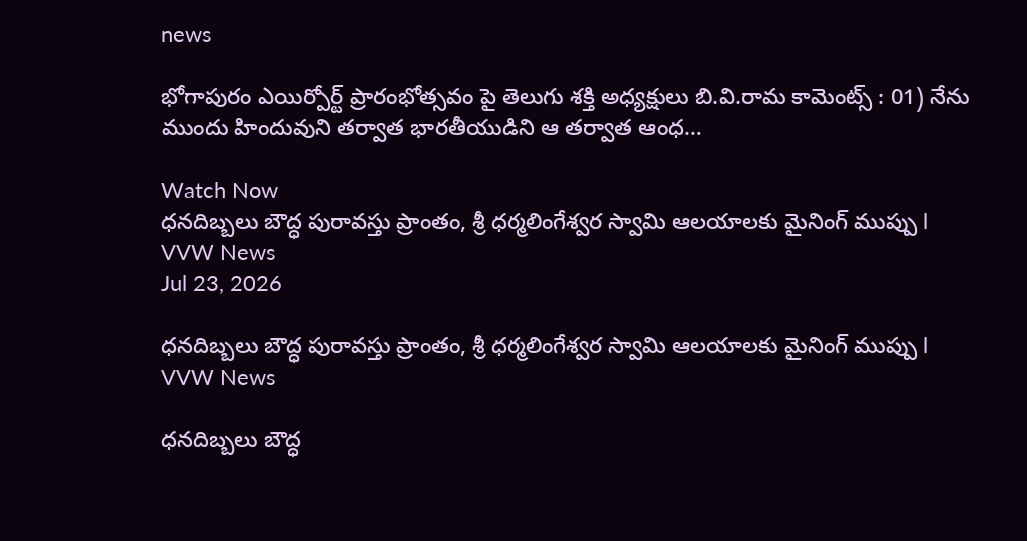news

భోగాపురం ఎయిర్పోర్ట్ ప్రారంభోత్సవం పై తెలుగు శక్తి అధ్యక్షులు బి.వి.రామ కామెంట్స్ : 01) నేను ముందు హిందువుని తర్వాత భారతీయుడిని ఆ తర్వాత ఆంధ…

Watch Now
ధనదిబ్బలు బౌద్ధ పురావస్తు ప్రాంతం, శ్రీ ధర్మలింగేశ్వర స్వామి ఆలయాలకు మైనింగ్ ముప్పు l VVW News
Jul 23, 2026

ధనదిబ్బలు బౌద్ధ పురావస్తు ప్రాంతం, శ్రీ ధర్మలింగేశ్వర స్వామి ఆలయాలకు మైనింగ్ ముప్పు l VVW News

ధనదిబ్బలు బౌద్ధ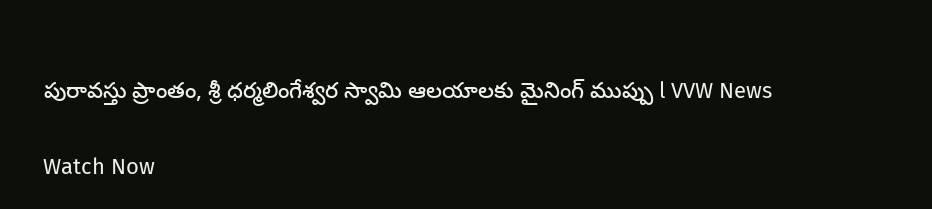పురావస్తు ప్రాంతం, శ్రీ ధర్మలింగేశ్వర స్వామి ఆలయాలకు మైనింగ్ ముప్పు l VVW News

Watch Now